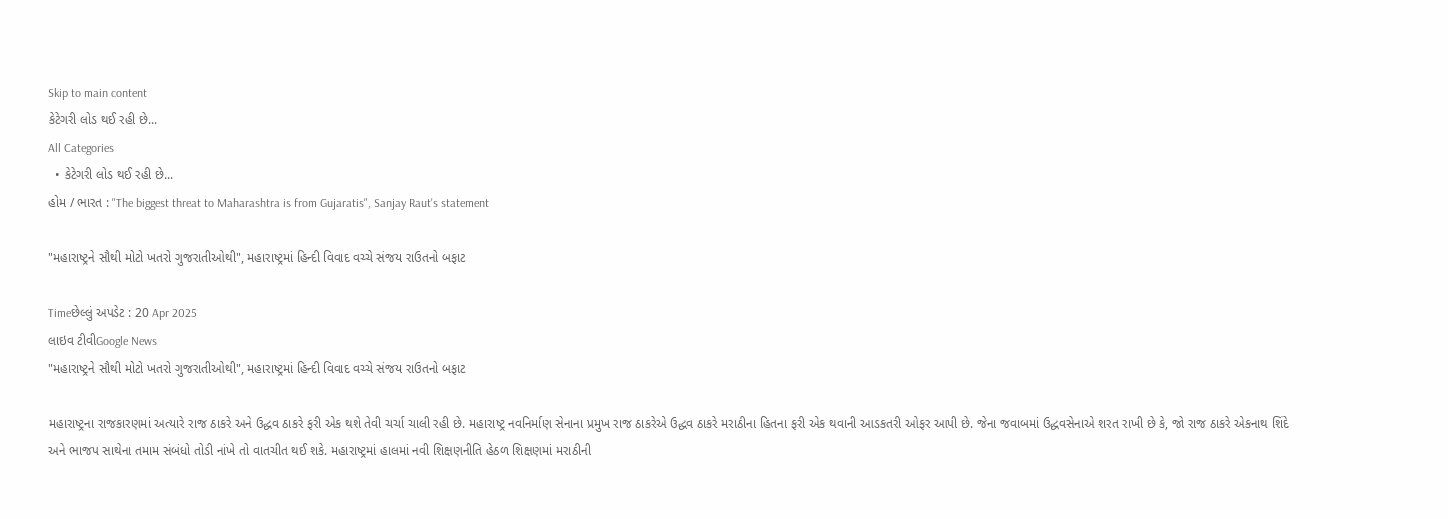Skip to main content
કેટેગરી લોડ થઈ રહી છે...
All Categories
  • કેટેગરી લોડ થઈ રહી છે...
હોમ / ભારત : "The biggest threat to Maharashtra is from Gujaratis", Sanjay Raut's statement

"મહારાષ્ટ્રને સૌથી મોટો ખતરો ગુજરાતીઓથી", મહારાષ્ટ્રમાં હિન્દી વિવાદ વચ્ચે સંજય રાઉતનો બફાટ

Timeછેલ્લું અપડેટ : 20 Apr 2025
લાઇવ ટીવીGoogle News
"મહારાષ્ટ્રને સૌથી મોટો ખતરો ગુજરાતીઓથી", મહારાષ્ટ્રમાં હિન્દી વિવાદ વચ્ચે સંજય રાઉતનો બફાટ

મહારાષ્ટ્રના રાજકારણમાં અત્યારે રાજ ઠાકરે અને ઉદ્ધવ ઠાકરે ફરી એક થશે તેવી ચર્ચા ચાલી રહી છે. મહારાષ્ટ્ર નવનિર્માણ સેનાના પ્રમુખ રાજ ઠાકરેએ ઉદ્ધવ ઠાકરે મરાઠીના હિતના ફરી એક થવાની આડકતરી ઓફર આપી છે. જેના જવાબમાં ઉદ્ધવસેનાએ શરત રાખી છે કે, જો રાજ ઠાકરે એકનાથ શિંદે અને ભાજપ સાથેના તમામ સંબંધો તોડી નાંખે તો વાતચીત થઈ શકે. મહારાષ્ટ્રમાં હાલમાં નવી શિક્ષણનીતિ હેઠળ શિક્ષણમાં મરાઠીની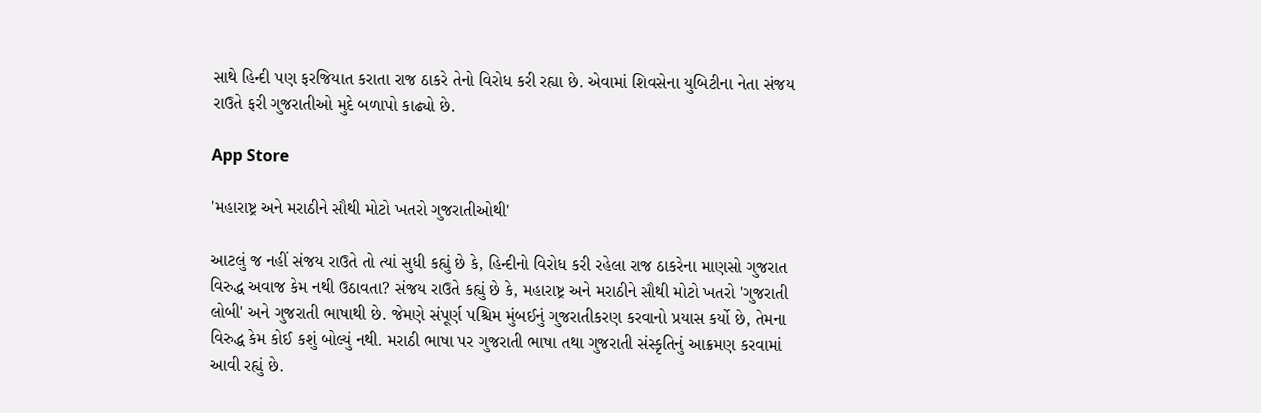સાથે હિન્દી પણ ફરજિયાત કરાતા રાજ ઠાકરે તેનો વિરોધ કરી રહ્યા છે. એવામાં શિવસેના યુબિટીના નેતા સંજય રાઉતે ફરી ગુજરાતીઓ મુદે બળાપો કાઢ્યો છે.

App Store

'મહારાષ્ટ્ર અને મરાઠીને સૌથી મોટો ખતરો ગુજરાતીઓથી'

આટલું જ નહીં સંજય રાઉતે તો ત્યાં સુધી કહ્યું છે કે, હિન્દીનો વિરોધ કરી રહેલા રાજ ઠાકરેના માણસો ગુજરાત વિરુદ્ધ અવાજ કેમ નથી ઉઠાવતા? સંજય રાઉતે કહ્યું છે કે, મહારાષ્ટ્ર અને મરાઠીને સૌથી મોટો ખતરો 'ગુજરાતી લોબી' અને ગુજરાતી ભાષાથી છે. જેમણે સંપૂર્ણ પશ્ચિમ મુંબઈનું ગુજરાતીકરણ કરવાનો પ્રયાસ કર્યો છે, તેમના વિરુદ્ધ કેમ કોઈ કશું બોલ્યું નથી. મરાઠી ભાષા પર ગુજરાતી ભાષા તથા ગુજરાતી સંસ્કૃતિનું આક્રમણ કરવામાં આવી રહ્યું છે.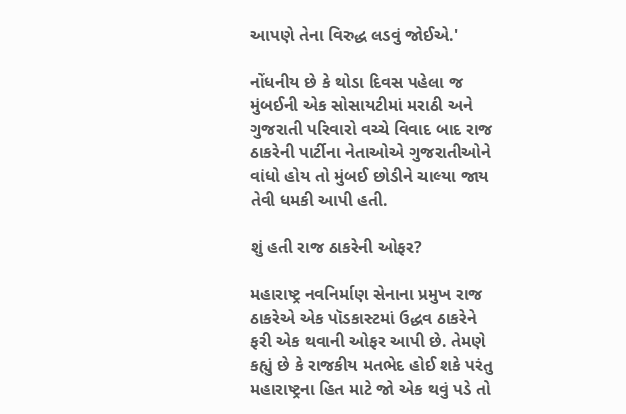આપણે તેના વિરુદ્ધ લડવું જોઈએ.'

નોંધનીય છે કે થોડા દિવસ પહેલા જ મુંબઈની એક સોસાયટીમાં મરાઠી અને ગુજરાતી પરિવારો વચ્ચે વિવાદ બાદ રાજ ઠાકરેની પાર્ટીના નેતાઓએ ગુજરાતીઓને વાંધો હોય તો મુંબઈ છોડીને ચાલ્યા જાય તેવી ધમકી આપી હતી.

શું હતી રાજ ઠાકરેની ઓફર?

મહારાષ્ટ્ર નવનિર્માણ સેનાના પ્રમુખ રાજ ઠાકરેએ એક પૉડકાસ્ટમાં ઉદ્ધવ ઠાકરેને ફરી એક થવાની ઓફર આપી છે. તેમણે કહ્યું છે કે રાજકીય મતભેદ હોઈ શકે પરંતુ મહારાષ્ટ્રના હિત માટે જો એક થવું પડે તો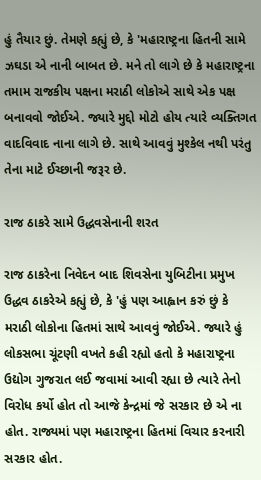હું તૈયાર છું. તેમણે કહ્યું છે, કે 'મહારાષ્ટ્રના હિતની સામે ઝઘડા એ નાની બાબત છે. મને તો લાગે છે કે મહારાષ્ટ્રના તમામ રાજકીય પક્ષના મરાઠી લોકોએ સાથે એક પક્ષ બનાવવો જોઈએ. જ્યારે મુદ્દો મોટો હોય ત્યારે વ્યક્તિગત વાદવિવાદ નાના લાગે છે. સાથે આવવું મુશ્કેલ નથી પરંતુ તેના માટે ઈચ્છાની જરૂર છે.

રાજ ઠાકરે સામે ઉદ્ધવસેનાની શરત

રાજ ઠાકરેના નિવેદન બાદ શિવસેના યુબિટીના પ્રમુખ ઉદ્ધવ ઠાકરેએ કહ્યું છે, કે 'હું પણ આહ્વાન કરું છું કે મરાઠી લોકોના હિતમાં સાથે આવવું જોઈએ. જ્યારે હું લોકસભા ચૂંટણી વખતે કહી રહ્યો હતો કે મહારાષ્ટ્રના ઉદ્યોગ ગુજરાત લઈ જવામાં આવી રહ્યા છે ત્યારે તેનો વિરોધ કર્યો હોત તો આજે કેન્દ્રમાં જે સરકાર છે એ ના હોત. રાજ્યમાં પણ મહારાષ્ટ્રના હિતમાં વિચાર કરનારી સરકાર હોત.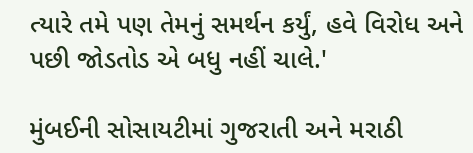ત્યારે તમે પણ તેમનું સમર્થન કર્યું, હવે વિરોધ અને પછી જોડતોડ એ બધુ નહીં ચાલે.'

મુંબઈની સોસાયટીમાં ગુજરાતી અને મરાઠી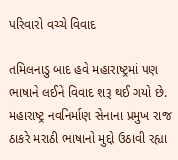પરિવારો વચ્ચે વિવાદ

તમિલનાડુ બાદ હવે મહારાષ્ટ્રમાં પણ ભાષાને લઈને વિવાદ શરૂ થઈ ગયો છે. મહારાષ્ટ્ર નવનિર્માણ સેનાના પ્રમુખ રાજ ઠાકરે મરાઠી ભાષાનો મુદ્દો ઉઠાવી રહ્યા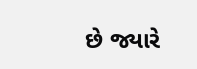છે જ્યારે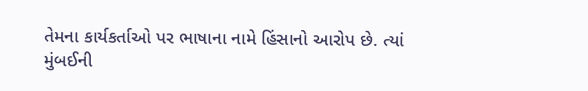તેમના કાર્યકર્તાઓ પર ભાષાના નામે હિંસાનો આરોપ છે. ત્યાં મુંબઈની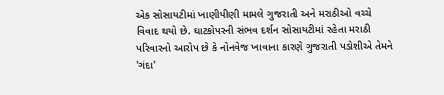એક સોસાયટીમાં ખાણીપીણી મામલે ગુજરાતી અને મરાઠીઓ વચ્ચે વિવાદ થયો છે. ઘાટકોપરની સંભવ દર્શન સોસાયટીમાં રહેતા મરાઠી પરિવારનો આરોપ છે કે નોનવેજ ખાવાના કારણે ગુજરાતી પડોશીએ તેમને 'ગંદા'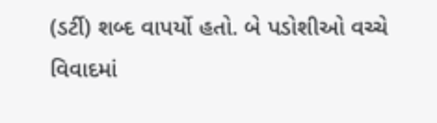(ડર્ટી) શબ્દ વાપર્યો હતો. બે પડોશીઓ વચ્ચે વિવાદમાં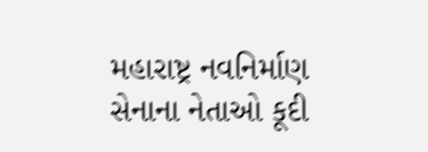મહારાષ્ટ્ર નવનિર્માણ સેનાના નેતાઓ કૂદી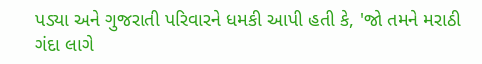પડ્યા અને ગુજરાતી પરિવારને ધમકી આપી હતી કે, 'જો તમને મરાઠી ગંદા લાગે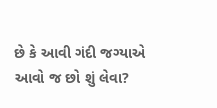છે કે આવી ગંદી જગ્યાએ આવો જ છો શું લેવા?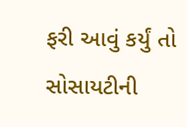ફરી આવું કર્યું તો સોસાયટીની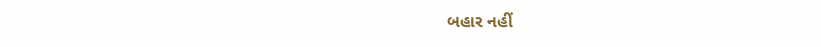બહાર નહીં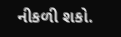નીકળી શકો.